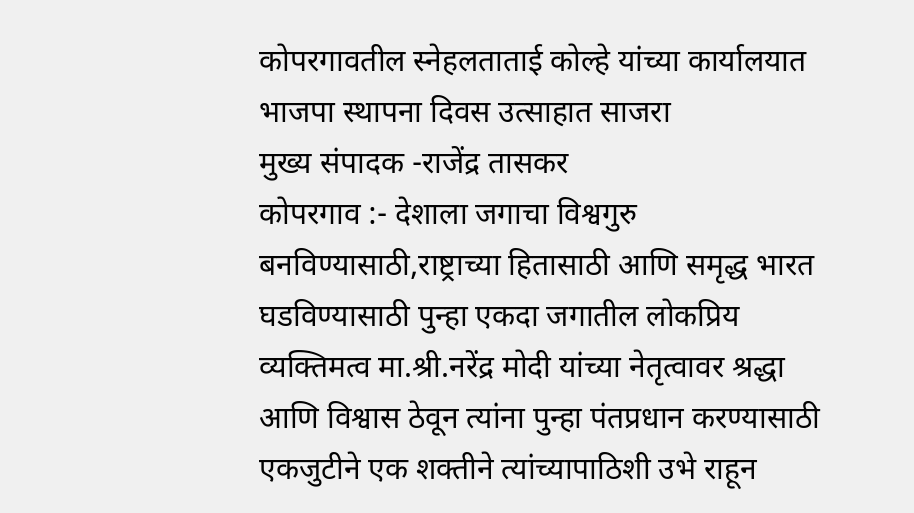कोपरगावतील स्नेहलताताई कोल्हे यांच्या कार्यालयात भाजपा स्थापना दिवस उत्साहात साजरा
मुख्य संपादक -राजेंद्र तासकर
कोपरगाव :- देशाला जगाचा विश्वगुरु बनविण्यासाठी,राष्ट्राच्या हितासाठी आणि समृद्ध भारत घडविण्यासाठी पुन्हा एकदा जगातील लोकप्रिय व्यक्तिमत्व मा.श्री.नरेंद्र मोदी यांच्या नेतृत्वावर श्रद्धा आणि विश्वास ठेवून त्यांना पुन्हा पंतप्रधान करण्यासाठी एकजुटीने एक शक्तीने त्यांच्यापाठिशी उभे राहून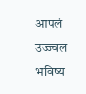आपलं उज्ज्वल भविष्य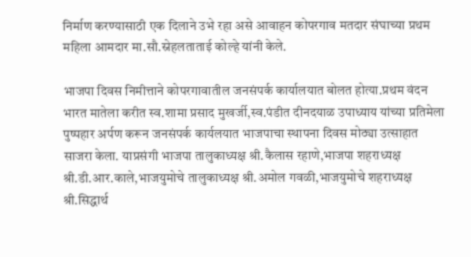निर्माण करण्यासाठी एक दिलाने उभे रहा असे आवाहन कोपरगाव मतदार संघाच्या प्रथम महिला आमदार मा.सौ.स्नेहलताताई कोल्हे यांनी केले.

भाजपा दिवस निमीत्ताने कोपरगावातील जनसंपर्क कार्यालयात बोलत होत्या.प्रथम वंदन भारत मातेला करीत स्व.शामा प्रसाद मुखर्जी,स्व.पंडीत दीनदयाळ उपाध्याय यांच्या प्रतिमेला पुष्पहार अर्पण करून जनसंपर्क कार्यलयात भाजपाचा स्थापना दिवस मोठ्या उत्साहात साजरा केला. याप्रसंगी भाजपा तालुकाध्यक्ष श्री.कैलास रहाणे,भाजपा शहराध्यक्ष श्री.डी.आर.काले,भाजयुमोचे तालुकाध्यक्ष श्री.अमोल गवळी,भाजयुमोचे शहराध्यक्ष श्री.सिद्धार्थ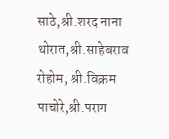साठे,श्री.शरद नाना थोरात,श्री.साहेबराव रोहोम, श्री.विक्रम पाचोरे,श्री.पराग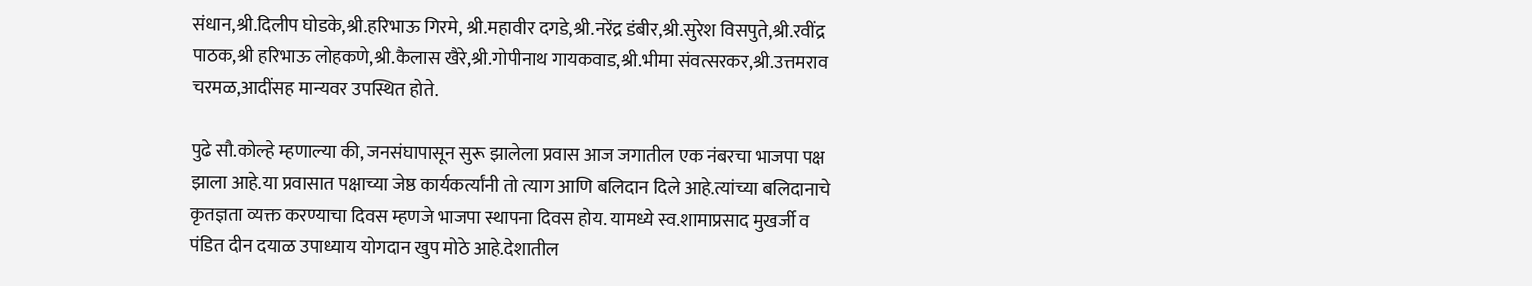संधान,श्री.दिलीप घोडके,श्री.हरिभाऊ गिरमे, श्री.महावीर दगडे,श्री.नरेंद्र डंबीर,श्री.सुरेश विसपुते,श्री.रवींद्र पाठक,श्री हरिभाऊ लोहकणे,श्री.कैलास खैरे,श्री.गोपीनाथ गायकवाड,श्री.भीमा संवत्सरकर,श्री.उत्तमराव चरमळ,आदींसह मान्यवर उपस्थित होते.

पुढे सौ.कोल्हे म्हणाल्या की, जनसंघापासून सुरू झालेला प्रवास आज जगातील एक नंबरचा भाजपा पक्ष झाला आहे.या प्रवासात पक्षाच्या जेष्ठ कार्यकर्त्यांनी तो त्याग आणि बलिदान दिले आहे.त्यांच्या बलिदानाचे कृतज्ञता व्यक्त करण्याचा दिवस म्हणजे भाजपा स्थापना दिवस होय. यामध्ये स्व.शामाप्रसाद मुखर्जी व पंडित दीन दयाळ उपाध्याय योगदान खुप मोठे आहे.देशातील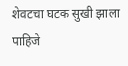शेवटचा घटक सुखी झाला पाहिजे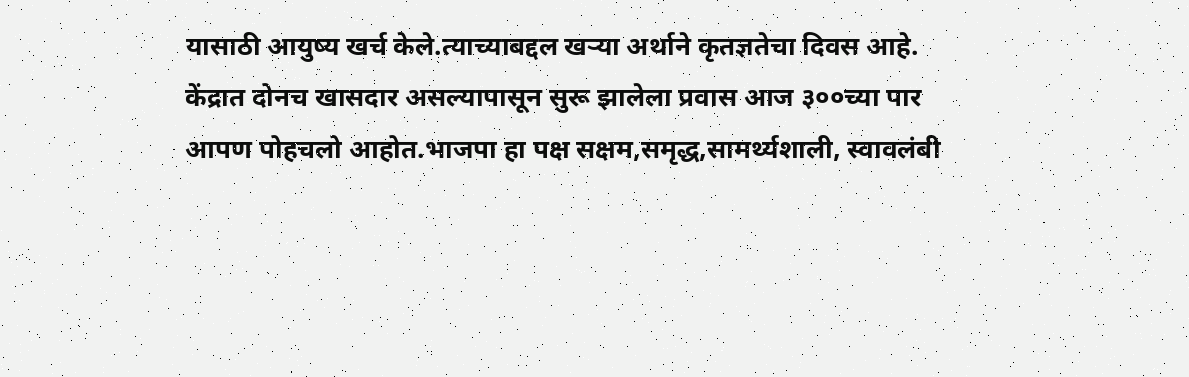यासाठी आयुष्य खर्च केले.त्याच्याबद्दल खऱ्या अर्थाने कृतज्ञतेचा दिवस आहे. केंद्रात दोनच खासदार असल्यापासून सुरू झालेला प्रवास आज ३००च्या पार आपण पोहचलो आहोत.भाजपा हा पक्ष सक्षम,समृद्ध,सामर्थ्यशाली, स्वावलंबी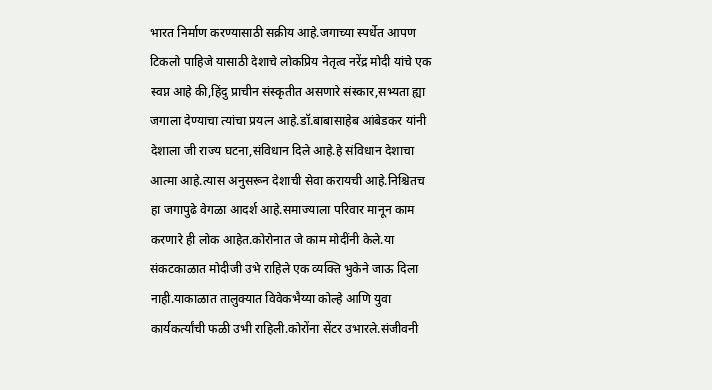भारत निर्माण करण्यासाठी सक्रीय आहे.जगाच्या स्पर्धेत आपण टिकलो पाहिजे यासाठी देशाचे लोकप्रिय नेतृत्व नरेंद्र मोदी यांचे एक स्वप्न आहे की,हिंदु प्राचीन संस्कृतीत असणारे संस्कार,सभ्यता ह्या जगाला देण्याचा त्यांचा प्रयत्न आहे.डॉ.बाबासाहेब आंबेडकर यांनी देशाला जी राज्य घटना,संविधान दिले आहे.हे संविधान देशाचा आत्मा आहे.त्यास अनुसरून देशाची सेवा करायची आहे.निश्चितच हा जगापुढे वेगळा आदर्श आहे.समाज्याला परिवार मानून काम करणारे ही लोक आहेत.कोरोनात जे काम मोदींनी केले.या संकटकाळात मोदीजी उभे राहिले एक व्यक्ति भुकेने जाऊ दिला नाही.याकाळात तालुक्यात विवेकभैय्या कोल्हे आणि युवा कार्यकर्त्यांची फळी उभी राहिली.कोरोंना सेंटर उभारले.संजीवनी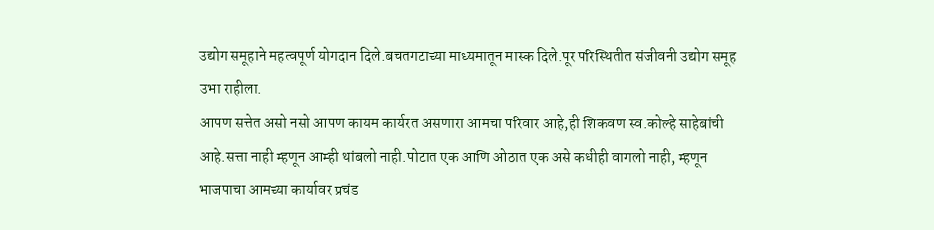उद्योग समूहाने महत्वपूर्ण योगदान दिले.बचतगटाच्या माध्यमातून मास्क दिले.पूर परिस्थितीत संजीवनी उद्योग समूह उभा राहीला.
आपण सत्तेत असो नसो आपण कायम कार्यरत असणारा आमचा परिवार आहे,ही शिकवण स्व.कोल्हे साहेबांची आहे.सत्ता नाही म्हणून आम्ही थांबलो नाही.पोटात एक आणि ओठात एक असे कधीही वागलो नाही, म्हणून भाजपाचा आमच्या कार्यावर प्रचंड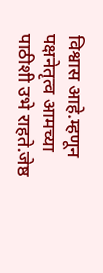विश्वास आहे.म्हणून पक्षनेतृत्व आमच्या पाठीशी उभे राहते.जेष्ठ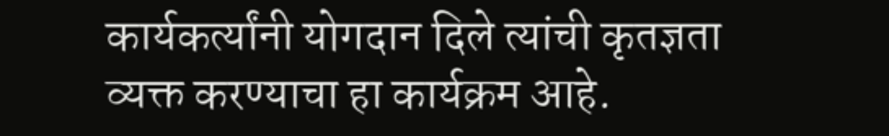कार्यकर्त्यांनी योगदान दिले त्यांची कृतज्ञता व्यक्त करण्याचा हा कार्यक्रम आहे.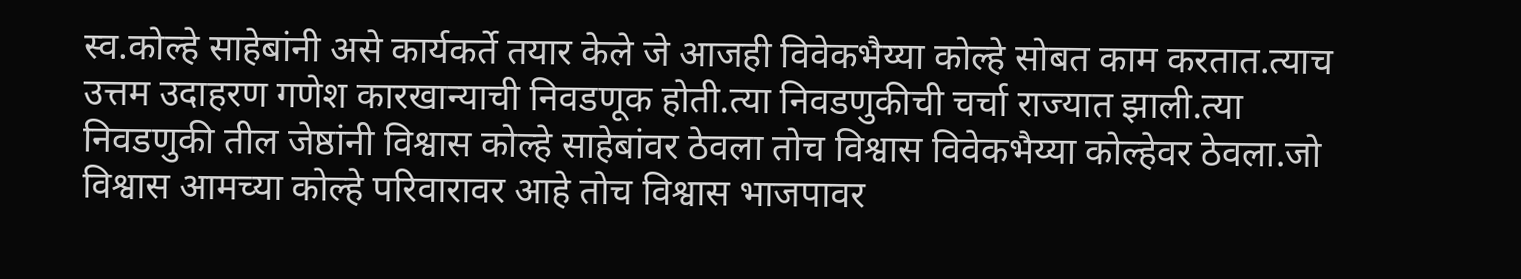स्व.कोल्हे साहेबांनी असे कार्यकर्ते तयार केले जे आजही विवेकभैय्या कोल्हे सोबत काम करतात.त्याच उत्तम उदाहरण गणेश कारखान्याची निवडणूक होती.त्या निवडणुकीची चर्चा राज्यात झाली.त्या निवडणुकी तील जेष्ठांनी विश्वास कोल्हे साहेबांवर ठेवला तोच विश्वास विवेकभैय्या कोल्हेवर ठेवला.जो विश्वास आमच्या कोल्हे परिवारावर आहे तोच विश्वास भाजपावर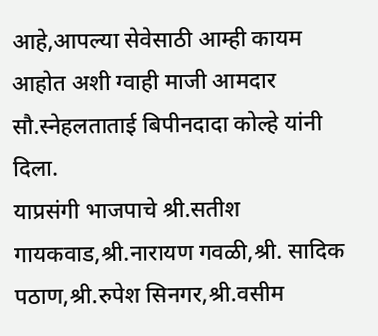आहे,आपल्या सेवेसाठी आम्ही कायम आहोत अशी ग्वाही माजी आमदार सौ.स्नेहलताताई बिपीनदादा कोल्हे यांनी दिला.
याप्रसंगी भाजपाचे श्री.सतीश गायकवाड,श्री.नारायण गवळी,श्री. सादिक पठाण,श्री.रुपेश सिनगर,श्री.वसीम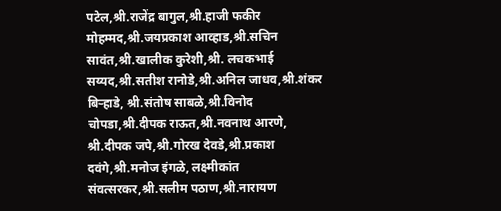पटेल,श्री.राजेंद्र बागुल,श्री.हाजी फकीर मोहम्मद,श्री.जयप्रकाश आव्हाड,श्री.सचिन सावंत,श्री.खालीक कुरेशी,श्री. लचकभाई सय्यद,श्री.सतीश रानोडे,श्री.अनिल जाधव,श्री.शंकर बिऱ्हाडे, श्री.संतोष साबळे,श्री.विनोद चोपडा,श्री.दीपक राऊत,श्री.नवनाथ आरणे, श्री.दीपक जपे,श्री.गोरख देवडे,श्री.प्रकाश दवंगे,श्री.मनोज इंगळे, लक्ष्मीकांत संवत्सरकर,श्री.सलीम पठाण,श्री.नारायण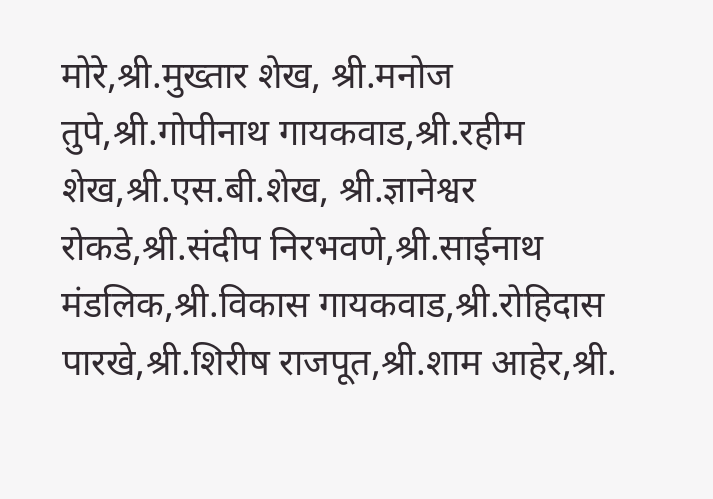मोरे,श्री.मुख्तार शेख, श्री.मनोज तुपे,श्री.गोपीनाथ गायकवाड,श्री.रहीम शेख,श्री.एस.बी.शेख, श्री.ज्ञानेश्वर रोकडे,श्री.संदीप निरभवणे,श्री.साईनाथ मंडलिक,श्री.विकास गायकवाड,श्री.रोहिदास पारखे,श्री.शिरीष राजपूत,श्री.शाम आहेर,श्री.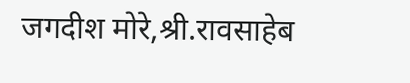जगदीश मोरे,श्री.रावसाहेब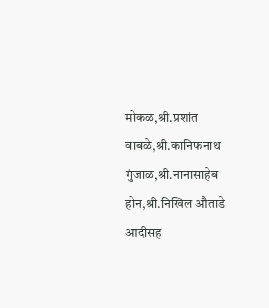मोकळ,श्री.प्रशांत वाबळे,श्री.कानिफनाथ गुंजाळ,श्री.नानासाहेब होन,श्री.निखिल औताडे आदीसह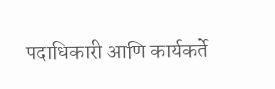पदाधिकारी आणि कार्यकर्ते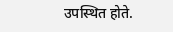उपस्थित होते.